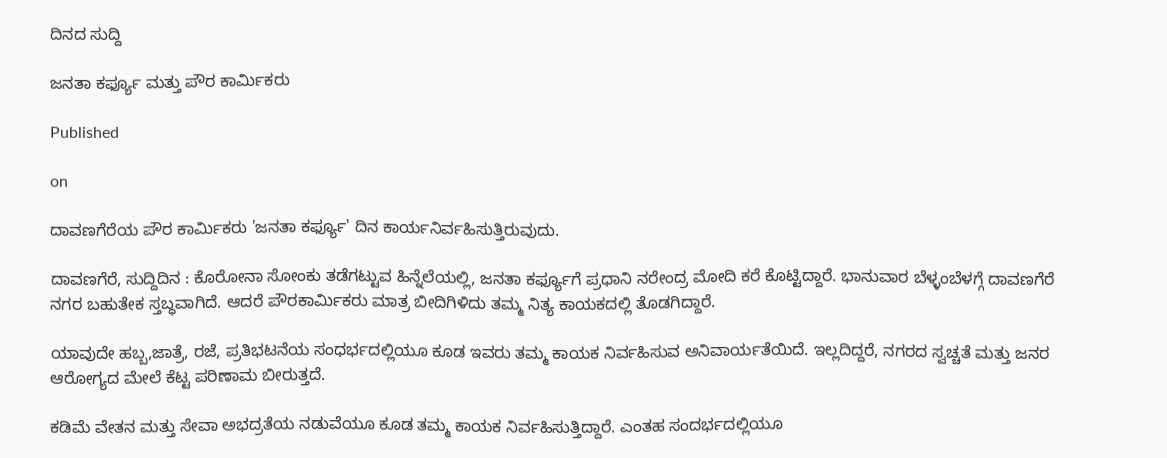ದಿನದ ಸುದ್ದಿ

ಜನತಾ ಕರ್ಫ್ಯೂ ಮತ್ತು ಪೌರ ಕಾರ್ಮಿಕರು

Published

on

ದಾವಣಗೆರೆಯ ಪೌರ ಕಾರ್ಮಿಕರು 'ಜನತಾ ಕರ್ಫ್ಯೂ' ದಿನ ಕಾರ್ಯನಿರ್ವಹಿಸುತ್ತಿರುವುದು.

ದಾವಣಗೆರೆ, ಸುದ್ದಿದಿನ : ಕೊರೋನಾ ಸೋಂಕು ತಡೆಗಟ್ಟುವ ಹಿನ್ನೆಲೆಯಲ್ಲಿ, ಜನತಾ ಕರ್ಫ್ಯೂಗೆ ಪ್ರಧಾನಿ ನರೇಂದ್ರ ಮೋದಿ ಕರೆ ಕೊಟ್ಟಿದ್ದಾರೆ. ಭಾನುವಾರ ಬೆಳ್ಳಂಬೆಳಗ್ಗೆ ದಾವಣಗೆರೆ ನಗರ ಬಹುತೇಕ ಸ್ತಬ್ಧವಾಗಿದೆ. ಆದರೆ ಪೌರಕಾರ್ಮಿಕರು ಮಾತ್ರ ಬೀದಿಗಿಳಿದು ತಮ್ಮ ನಿತ್ಯ ಕಾಯಕದಲ್ಲಿ ತೊಡಗಿದ್ದಾರೆ.

ಯಾವುದೇ ಹಬ್ಬ,ಜಾತ್ರೆ, ರಜೆ, ಪ್ರತಿಭಟನೆಯ ಸಂಧರ್ಭದಲ್ಲಿಯೂ ಕೂಡ ಇವರು ತಮ್ಮ ಕಾಯಕ ನಿರ್ವಹಿಸುವ ಅನಿವಾರ್ಯತೆಯಿದೆ. ಇಲ್ಲದಿದ್ದರೆ, ನಗರದ ಸ್ವಚ್ಚತೆ ಮತ್ತು ಜನರ ಆರೋಗ್ಯದ ಮೇಲೆ ಕೆಟ್ಟ ಪರಿಣಾಮ ಬೀರುತ್ತದೆ.

ಕಡಿಮೆ ವೇತನ ಮತ್ತು ಸೇವಾ ಅಭದ್ರತೆಯ ನಡುವೆಯೂ ಕೂಡ ತಮ್ಮ ಕಾಯಕ ನಿರ್ವಹಿಸುತ್ತಿದ್ದಾರೆ. ಎಂತಹ ಸಂದರ್ಭದಲ್ಲಿಯೂ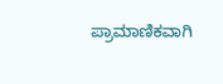ಪ್ರಾಮಾಣಿಕವಾಗಿ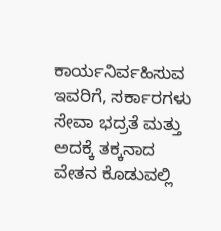ಕಾರ್ಯನಿರ್ವಹಿಸುವ ಇವರಿಗೆ, ಸರ್ಕಾರಗಳು ಸೇವಾ ಭದ್ರತೆ ಮತ್ತು ಅದಕ್ಕೆ ತಕ್ಕನಾದ ವೇತನ ಕೊಡುವಲ್ಲಿ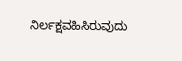ನಿರ್ಲಕ್ಷವಹಿಸಿರುವುದು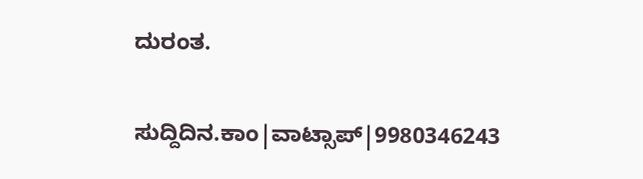ದುರಂತ.

ಸುದ್ದಿದಿನ.ಕಾಂ|ವಾಟ್ಸಾಪ್|9980346243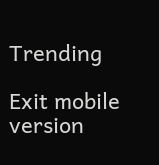Trending

Exit mobile version